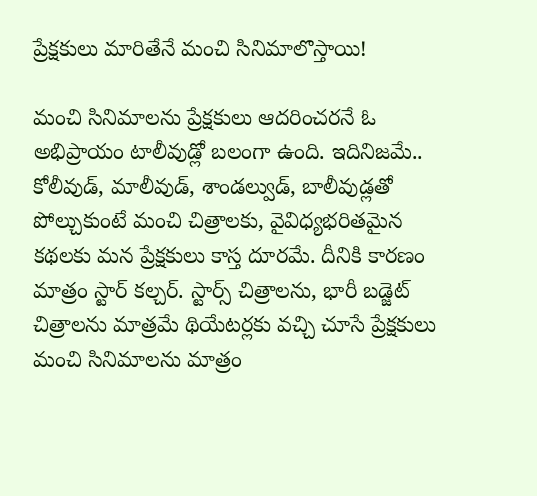ప్రేక్షకులు మారితేనే మంచి సినిమాలొస్తాయి!

మంచి సినిమాలను ప్రేక్షకులు ఆదరించరనే ఓ అభిప్రాయం టాలీవుడ్లో బలంగా ఉంది. ఇదినిజమే.. కోలీవుడ్, మాలీవుడ్, శాండల్వుడ్, బాలీవుడ్లతో పోల్చుకుంటే మంచి చిత్రాలకు, వైవిధ్యభరితమైన కథలకు మన ప్రేక్షకులు కాస్త దూరమే. దీనికి కారణం మాత్రం స్టార్ కల్చర్. స్టార్స్ చిత్రాలను, భారీ బడ్జెట్ చిత్రాలను మాత్రమే థియేటర్లకు వచ్చి చూసే ప్రేక్షకులు మంచి సినిమాలను మాత్రం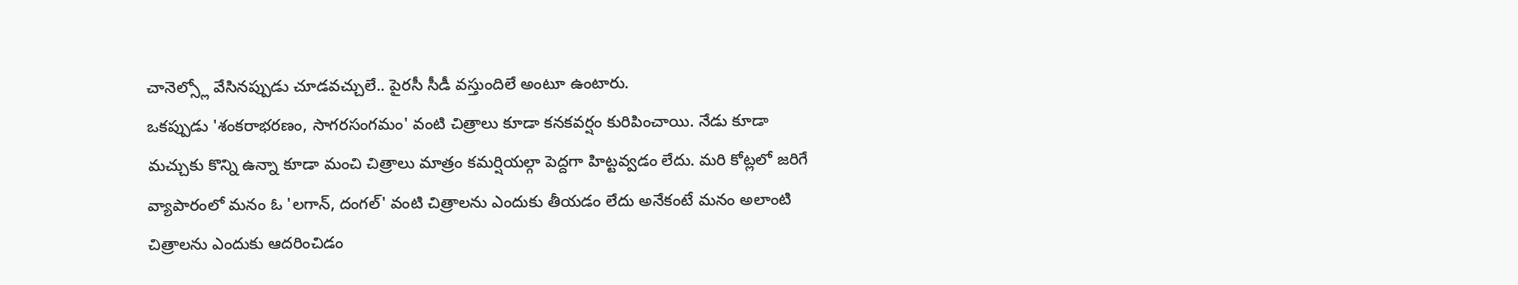చానెల్స్లో వేసినప్పుడు చూడవచ్చులే.. పైరసీ సీడీ వస్తుందిలే అంటూ ఉంటారు.
ఒకప్పుడు 'శంకరాభరణం, సాగరసంగమం' వంటి చిత్రాలు కూడా కనకవర్షం కురిపించాయి. నేడు కూడా మచ్చుకు కొన్ని ఉన్నా కూడా మంచి చిత్రాలు మాత్రం కమర్షియల్గా పెద్దగా హిట్టవ్వడం లేదు. మరి కోట్లలో జరిగే వ్యాపారంలో మనం ఓ 'లగాన్, దంగల్' వంటి చిత్రాలను ఎందుకు తీయడం లేదు అనేకంటే మనం అలాంటి చిత్రాలను ఎందుకు ఆదరించిడం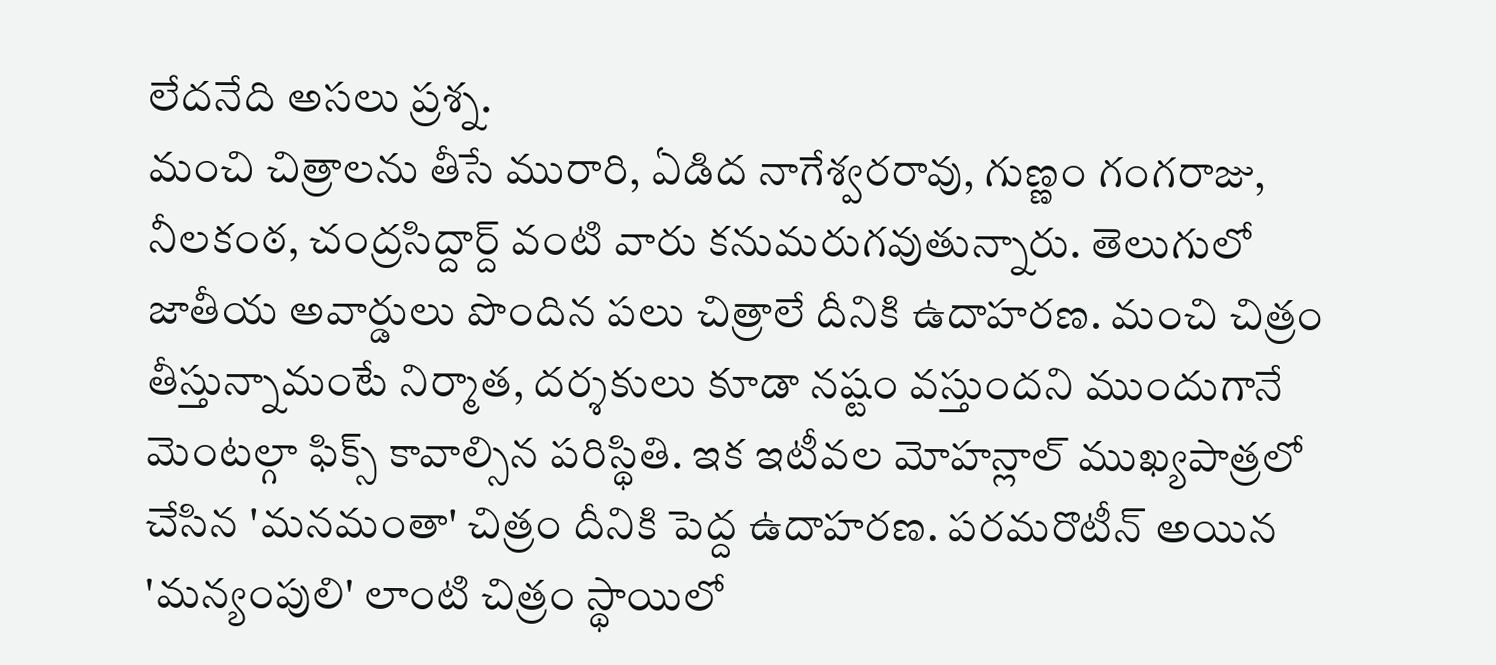లేదనేది అసలు ప్రశ్న.
మంచి చిత్రాలను తీసే మురారి, ఏడిద నాగేశ్వరరావు, గుణ్ణం గంగరాజు, నీలకంఠ, చంద్రసిద్దార్ద్ వంటి వారు కనుమరుగవుతున్నారు. తెలుగులో జాతీయ అవార్డులు పొందిన పలు చిత్రాలే దీనికి ఉదాహరణ. మంచి చిత్రం తీస్తున్నామంటే నిర్మాత, దర్శకులు కూడా నష్టం వస్తుందని ముందుగానే మెంటల్గా ఫిక్స్ కావాల్సిన పరిస్థితి. ఇక ఇటీవల మోహన్లాల్ ముఖ్యపాత్రలో చేసిన 'మనమంతా' చిత్రం దీనికి పెద్ద ఉదాహరణ. పరమరొటీన్ అయిన 'మన్యంపులి' లాంటి చిత్రం స్థాయిలో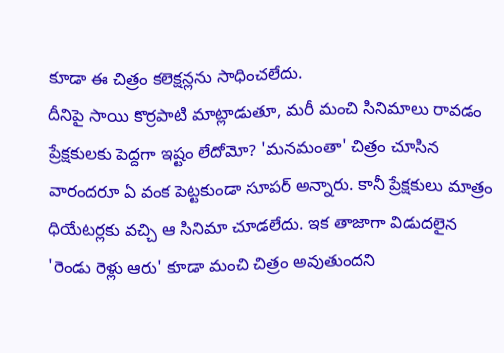కూడా ఈ చిత్రం కలెక్షన్లను సాధించలేదు.
దీనిపై సాయి కొర్రపాటి మాట్లాడుతూ, మరీ మంచి సినిమాలు రావడం ప్రేక్షకులకు పెద్దగా ఇష్టం లేదోమో? 'మనమంతా' చిత్రం చూసిన వారందరూ ఏ వంక పెట్టకుండా సూపర్ అన్నారు. కానీ ప్రేక్షకులు మాత్రం ధియేటర్లకు వచ్చి ఆ సినిమా చూడలేదు. ఇక తాజాగా విడుదలైన 'రెండు రెళ్లు ఆరు' కూడా మంచి చిత్రం అవుతుందని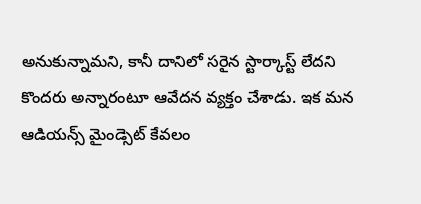అనుకున్నామని, కానీ దానిలో సరైన స్టార్కాస్ట్ లేదని కొందరు అన్నారంటూ ఆవేదన వ్యక్తం చేశాడు. ఇక మన ఆడియన్స్ మైండ్సెట్ కేవలం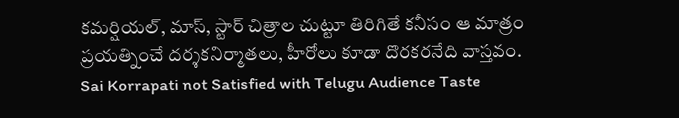కమర్షియల్, మాస్, స్టార్ చిత్రాల చుట్టూ తిరిగితే కనీసం ఆ మాత్రం ప్రయత్నించే దర్శకనిర్మాతలు, హీరోలు కూడా దొరకరనేది వాస్తవం.
Sai Korrapati not Satisfied with Telugu Audience Taste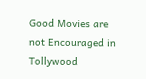Good Movies are not Encouraged in Tollywood